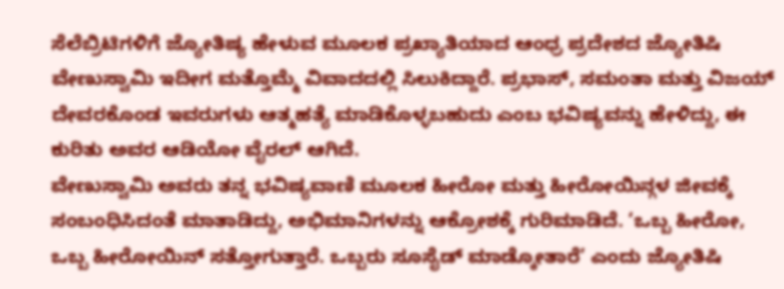ಸೆಲೆಬ್ರಿಟಿಗಳಿಗೆ ಜ್ಯೋತಿಷ್ಯ ಹೇಳುವ ಮೂಲಕ ಪ್ರಖ್ಯಾತಿಯಾದ ಆಂಧ್ರ ಪ್ರದೇಶದ ಜ್ಯೋತಿಷಿ ವೇಣುಸ್ವಾಮಿ ಇದೀಗ ಮತ್ತೊಮ್ಮೆ ವಿವಾದದಲ್ಲಿ ಸಿಲುಕಿದ್ದಾರೆ. ಪ್ರಭಾಸ್, ಸಮಂತಾ ಮತ್ತು ವಿಜಯ್ ದೇವರಕೊಂಡ ಇವರುಗಳು ಆತ್ಮಹತ್ಯೆ ಮಾಡಿಕೊಳ್ಳಬಹುದು ಎಂಬ ಭವಿಷ್ಯವನ್ನು ಹೇಳಿದ್ದು, ಈ ಕುರಿತು ಅವರ ಆಡಿಯೋ ವೈರಲ್ ಆಗಿದೆ.
ವೇಣುಸ್ವಾಮಿ ಅವರು ತನ್ನ ಭವಿಷ್ಯವಾಣಿ ಮೂಲಕ ಹೀರೋ ಮತ್ತು ಹೀರೋಯಿನ್ಗಳ ಜೀವಕ್ಕೆ ಸಂಬಂಧಿಸಿದಂತೆ ಮಾತಾಡಿದ್ದು, ಅಭಿಮಾನಿಗಳನ್ನು ಆಕ್ರೋಶಕ್ಕೆ ಗುರಿಮಾಡಿದೆ. ‘ಒಬ್ಬ ಹೀರೋ, ಒಬ್ಬ ಹೀರೋಯಿನ್ ಸತ್ತೋಗುತ್ತಾರೆ. ಒಬ್ಬರು ಸೂಸೈಡ್ ಮಾಡ್ಕೋತಾರೆ’ ಎಂದು ಜ್ಯೋತಿಷಿ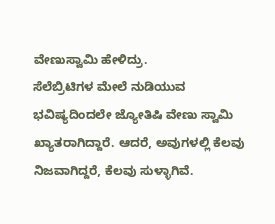ವೇಣುಸ್ವಾಮಿ ಹೇಳಿದ್ರು.
ಸೆಲೆಬ್ರಿಟಿಗಳ ಮೇಲೆ ನುಡಿಯುವ ಭವಿಷ್ಯದಿಂದಲೇ ಜ್ಯೋತಿಷಿ ವೇಣು ಸ್ವಾಮಿ ಖ್ಯಾತರಾಗಿದ್ದಾರೆ. ಆದರೆ, ಅವುಗಳಲ್ಲಿ ಕೆಲವು ನಿಜವಾಗಿದ್ದರೆ, ಕೆಲವು ಸುಳ್ಳಾಗಿವೆ.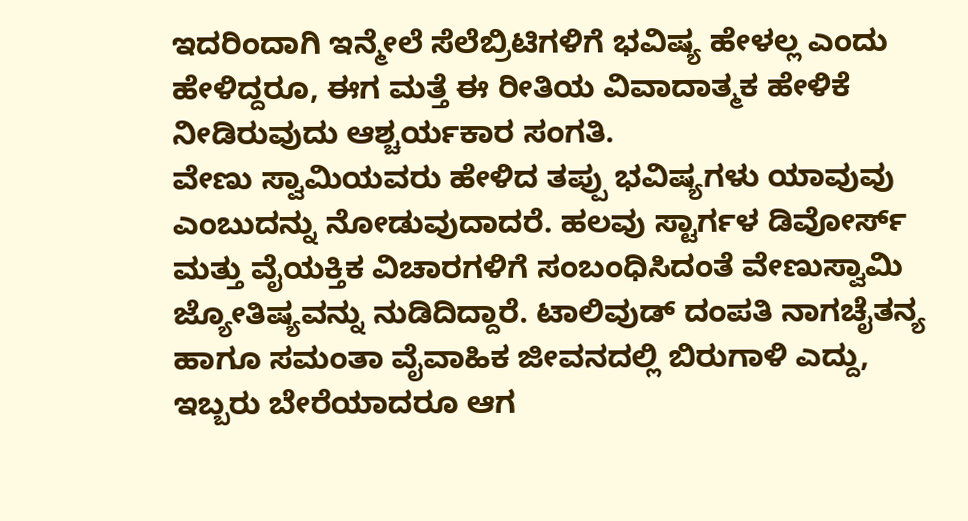ಇದರಿಂದಾಗಿ ಇನ್ಮೇಲೆ ಸೆಲೆಬ್ರಿಟಿಗಳಿಗೆ ಭವಿಷ್ಯ ಹೇಳಲ್ಲ ಎಂದು ಹೇಳಿದ್ದರೂ, ಈಗ ಮತ್ತೆ ಈ ರೀತಿಯ ವಿವಾದಾತ್ಮಕ ಹೇಳಿಕೆ ನೀಡಿರುವುದು ಆಶ್ಚರ್ಯಕಾರ ಸಂಗತಿ.
ವೇಣು ಸ್ವಾಮಿಯವರು ಹೇಳಿದ ತಪ್ಪು ಭವಿಷ್ಯಗಳು ಯಾವುವು ಎಂಬುದನ್ನು ನೋಡುವುದಾದರೆ. ಹಲವು ಸ್ಟಾರ್ಗಳ ಡಿವೋರ್ಸ್ ಮತ್ತು ವೈಯಕ್ತಿಕ ವಿಚಾರಗಳಿಗೆ ಸಂಬಂಧಿಸಿದಂತೆ ವೇಣುಸ್ವಾಮಿ ಜ್ಯೋತಿಷ್ಯವನ್ನು ನುಡಿದಿದ್ದಾರೆ. ಟಾಲಿವುಡ್ ದಂಪತಿ ನಾಗಚೈತನ್ಯ ಹಾಗೂ ಸಮಂತಾ ವೈವಾಹಿಕ ಜೀವನದಲ್ಲಿ ಬಿರುಗಾಳಿ ಎದ್ದು, ಇಬ್ಬರು ಬೇರೆಯಾದರೂ ಆಗ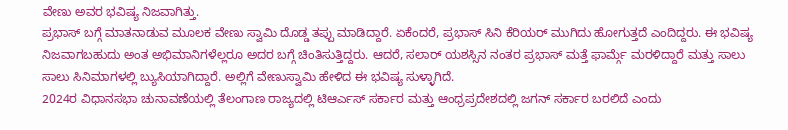ವೇಣು ಅವರ ಭವಿಷ್ಯ ನಿಜವಾಗಿತ್ತು.
ಪ್ರಭಾಸ್ ಬಗ್ಗೆ ಮಾತನಾಡುವ ಮೂಲಕ ವೇಣು ಸ್ವಾಮಿ ದೊಡ್ಡ ತಪ್ಪು ಮಾಡಿದ್ದಾರೆ. ಏಕೆಂದರೆ, ಪ್ರಭಾಸ್ ಸಿನಿ ಕೆರಿಯರ್ ಮುಗಿದು ಹೋಗುತ್ತದೆ ಎಂದಿದ್ದರು. ಈ ಭವಿಷ್ಯ ನಿಜವಾಗಬಹುದು ಅಂತ ಅಭಿಮಾನಿಗಳೆಲ್ಲರೂ ಅದರ ಬಗ್ಗೆ ಚಿಂತಿಸುತ್ತಿದ್ದರು. ಆದರೆ, ಸಲಾರ್ ಯಶಸ್ಸಿನ ನಂತರ ಪ್ರಭಾಸ್ ಮತ್ತೆ ಫಾರ್ಮ್ಗೆ ಮರಳಿದ್ದಾರೆ ಮತ್ತು ಸಾಲು ಸಾಲು ಸಿನಿಮಾಗಳಲ್ಲಿ ಬ್ಯುಸಿಯಾಗಿದ್ದಾರೆ. ಅಲ್ಲಿಗೆ ವೇಣುಸ್ವಾಮಿ ಹೇಳಿದ ಈ ಭವಿಷ್ಯ ಸುಳ್ಳಾಗಿದೆ.
2024ರ ವಿಧಾನಸಭಾ ಚುನಾವಣೆಯಲ್ಲಿ ತೆಲಂಗಾಣ ರಾಜ್ಯದಲ್ಲಿ ಟಿಆರ್ಎಸ್ ಸರ್ಕಾರ ಮತ್ತು ಆಂಧ್ರಪ್ರದೇಶದಲ್ಲಿ ಜಗನ್ ಸರ್ಕಾರ ಬರಲಿದೆ ಎಂದು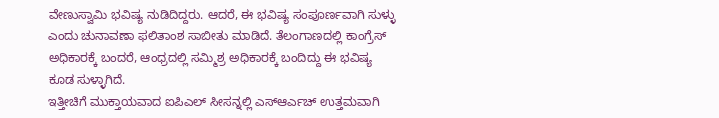ವೇಣುಸ್ವಾಮಿ ಭವಿಷ್ಯ ನುಡಿದಿದ್ದರು. ಆದರೆ, ಈ ಭವಿಷ್ಯ ಸಂಪೂರ್ಣವಾಗಿ ಸುಳ್ಳು ಎಂದು ಚುನಾವಣಾ ಫಲಿತಾಂಶ ಸಾಬೀತು ಮಾಡಿದೆ. ತೆಲಂಗಾಣದಲ್ಲಿ ಕಾಂಗ್ರೆಸ್ ಅಧಿಕಾರಕ್ಕೆ ಬಂದರೆ, ಆಂಧ್ರದಲ್ಲಿ ಸಮ್ಮಿಶ್ರ ಅಧಿಕಾರಕ್ಕೆ ಬಂದಿದ್ದು ಈ ಭವಿಷ್ಯ ಕೂಡ ಸುಳ್ಳಾಗಿದೆ.
ಇತ್ತೀಚಿಗೆ ಮುಕ್ತಾಯವಾದ ಐಪಿಎಲ್ ಸೀಸನ್ನಲ್ಲಿ ಎಸ್ಆರ್ಎಚ್ ಉತ್ತಮವಾಗಿ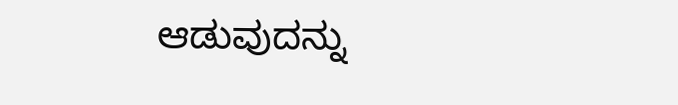ಆಡುವುದನ್ನು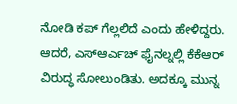ನೋಡಿ ಕಪ್ ಗೆಲ್ಲಲಿದೆ ಎಂದು ಹೇಳಿದ್ದರು. ಆದರೆ, ಎಸ್ಆರ್ಎಚ್ ಫೈನಲ್ನಲ್ಲಿ ಕೆಕೆಆರ್ ವಿರುದ್ಧ ಸೋಲುಂಡಿತು. ಅದಕ್ಕೂ ಮುನ್ನ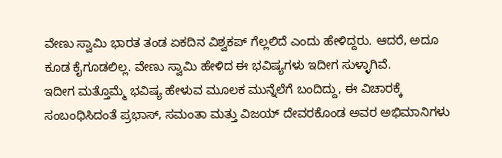ವೇಣು ಸ್ವಾಮಿ ಭಾರತ ತಂಡ ಏಕದಿನ ವಿಶ್ವಕಪ್ ಗೆಲ್ಲಲಿದೆ ಎಂದು ಹೇಳಿದ್ದರು. ಆದರೆ, ಅದೂ ಕೂಡ ಕೈಗೂಡಲಿಲ್ಲ. ವೇಣು ಸ್ವಾಮಿ ಹೇಳಿದ ಈ ಭವಿಷ್ಯಗಳು ಇದೀಗ ಸುಳ್ಳಾಗಿವೆ.
ಇದೀಗ ಮತ್ತೊಮ್ಮೆ ಭವಿಷ್ಯ ಹೇಳುವ ಮೂಲಕ ಮುನ್ನೆಲೆಗೆ ಬಂದಿದ್ದು, ಈ ವಿಚಾರಕ್ಕೆ ಸಂಬಂಧಿಸಿದಂತೆ ಪ್ರಭಾಸ್, ಸಮಂತಾ ಮತ್ತು ವಿಜಯ್ ದೇವರಕೊಂಡ ಅವರ ಅಭಿಮಾನಿಗಳು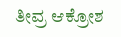ತೀವ್ರ ಆಕ್ರೋಶ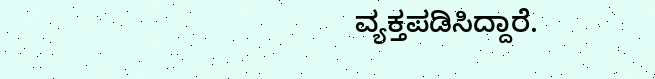ವ್ಯಕ್ತಪಡಿಸಿದ್ದಾರೆ.